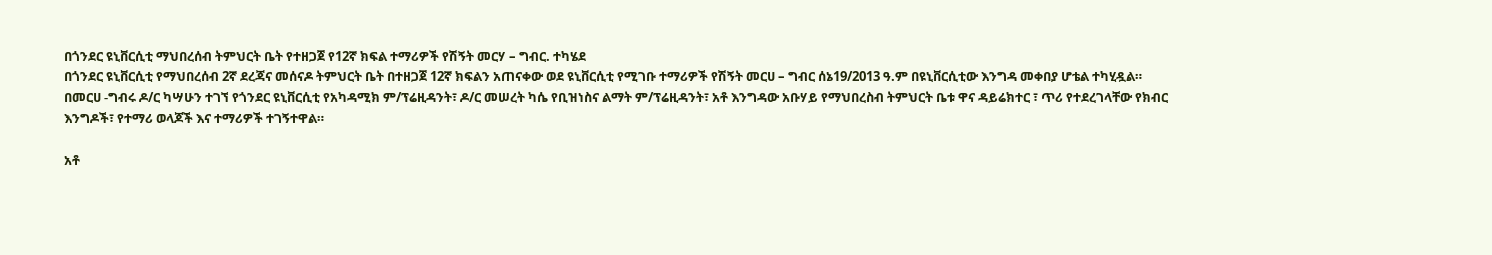በጎንደር ዩኒቨርሲቲ ማህበረሰብ ትምህርት ቤት የተዘጋጀ የ12ኛ ክፍል ተማሪዎች የሽኝት መርሃ – ግብር. ተካሄደ
በጎንደር ዩኒቨርሲቲ የማህበረሰብ 2ኛ ደረጃና መሰናዶ ትምህርት ቤት በተዘጋጀ 12ኛ ክፍልን አጠናቀው ወደ ዩኒቨርሲቲ የሚገቡ ተማሪዎች የሽኝት መርሀ – ግብር ሰኔ19/2013 ዓ.ም በዩኒቨርሲቲው እንግዳ መቀበያ ሆቴል ተካሂዷል።
በመርሀ -ግብሩ ዶ/ር ካሣሁን ተገኘ የጎንደር ዩኒቨርሲቲ የአካዳሚክ ም/ፕሬዚዳንት፣ ዶ/ር መሠረት ካሴ የቢዝነስና ልማት ም/ፕሬዚዳንት፣ አቶ እንግዳው አቡሃይ የማህበረስብ ትምህርት ቤቱ ዋና ዳይሬክተር ፣ ጥሪ የተደረገላቸው የክብር እንግዶች፣ የተማሪ ወላጆች እና ተማሪዎች ተገኝተዋል።

አቶ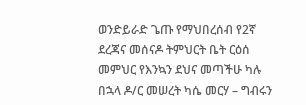ወንድይራድ ጌጡ የማህበረሰብ የ2ኛ ደረጃና መሰናዶ ትምህርት ቤት ርዕሰ መምህር የእንኳን ደህና መጣችሁ ካሉ በኋላ ዶ/ር መሠረት ካሴ መርሃ – ግብሩን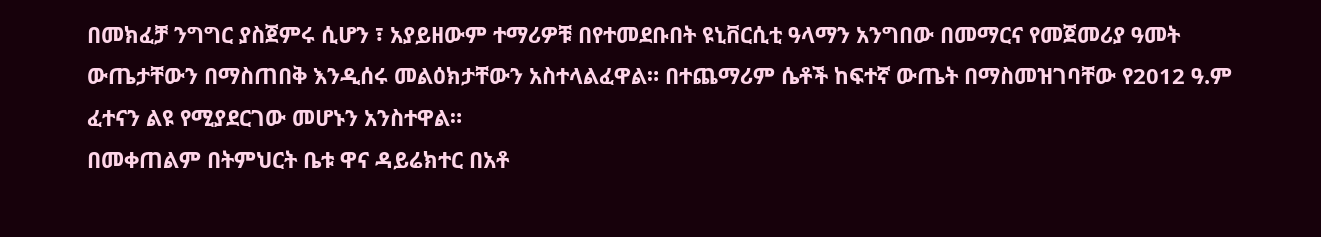በመክፈቻ ንግግር ያስጀምሩ ሲሆን ፣ አያይዘውም ተማሪዎቹ በየተመደቡበት ዩኒቨርሲቲ ዓላማን አንግበው በመማርና የመጀመሪያ ዓመት ውጤታቸውን በማስጠበቅ እንዲሰሩ መልዕክታቸውን አስተላልፈዋል። በተጨማሪም ሴቶች ከፍተኛ ውጤት በማስመዝገባቸው የ2012 ዓ.ም ፈተናን ልዩ የሚያደርገው መሆኑን አንስተዋል።
በመቀጠልም በትምህርት ቤቱ ዋና ዳይሬክተር በአቶ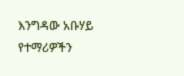እንግዳው አቡሃይ የተማሪዎችን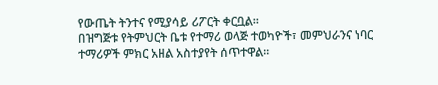የውጤት ትንተና የሚያሳይ ሪፖርት ቀርቧል።
በዝግጅቱ የትምህርት ቤቱ የተማሪ ወላጅ ተወካዮች፣ መምህራንና ነባር ተማሪዎች ምክር አዘል አስተያየት ሰጥተዋል።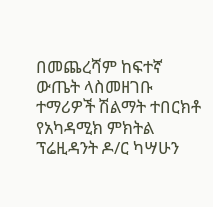በመጨረሻም ከፍተኛ ውጤት ላስመዘገቡ ተማሪዎች ሽልማት ተበርክቶ የአካዳሚክ ምክትል ፕሬዚዳንት ዶ/ር ካሣሁን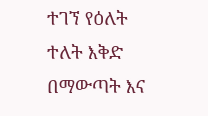ተገኘ የዕለት ተለት እቅድ በማውጣት እና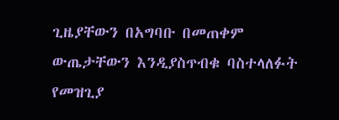ጊዜያቸውን በአግባቡ በመጠቀም ውጤታቸውን እንዲያስጥብቁ ባስተላለፉት የመዝጊያ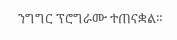ንግግር ፕሮግራሙ ተጠናቋል።